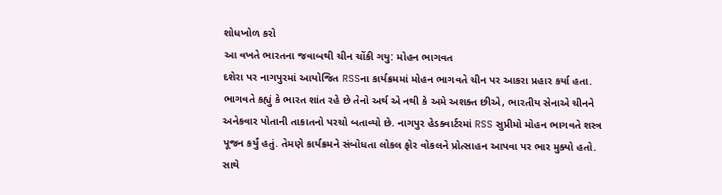શોધખોળ કરો
આ વખતે ભારતના જવાબથી ચીન ચોંકી ગયુ: મોહન ભાગવત
દશેરા પર નાગપુરમાં આયોજિત RSSના કાર્યક્રમમાં મોહન ભાગવતે ચીન પર આકરા પ્રહાર કર્યા હતા. ભાગવતે કહ્યું કે ભારત શાંત રહે છે તેનો અર્થ એ નથી કે અમે અશક્ત છીએ, ભારતીય સેનાએ ચીનને અનેકવાર પોતાની તાકાતનો પરચો બતાવ્યો છે. નાગપુર હેડક્વાર્ટરમાં RSS સુપ્રીમો મોહન ભાગવતે શસ્ત્ર પૂજન કર્યું હતું. તેમણે કાર્યક્રમને સંબોધતા લોકલ ફોર વોકલને પ્રોત્સાહન આપવા પર ભાર મુક્યો હતો. સાથે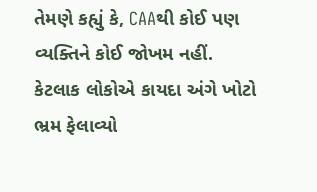તેમણે કહ્યું કે, CAAથી કોઈ પણ વ્યક્તિને કોઈ જોખમ નહીં. કેટલાક લોકોએ કાયદા અંગે ખોટો ભ્રમ ફેલાવ્યો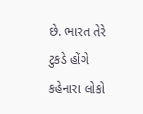છે. ભારત તેરે ટુકડે હોંગે કહેનારા લોકો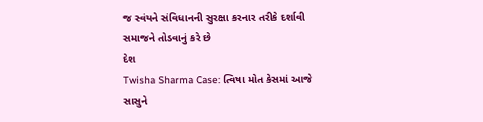જ સ્વંયને સંવિધાનની સુરક્ષા કરનાર તરીકે દર્શાવી સમાજને તોડવાનું કરે છે
દેશ
Twisha Sharma Case: ત્વિષા મોત કેસમાં આજે સાસુને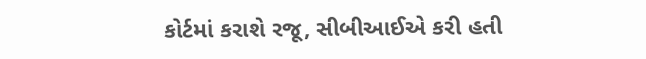કોર્ટમાં કરાશે રજૂ, સીબીઆઈએ કરી હતી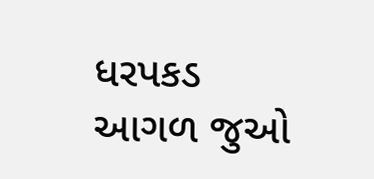ધરપકડ
આગળ જુઓ